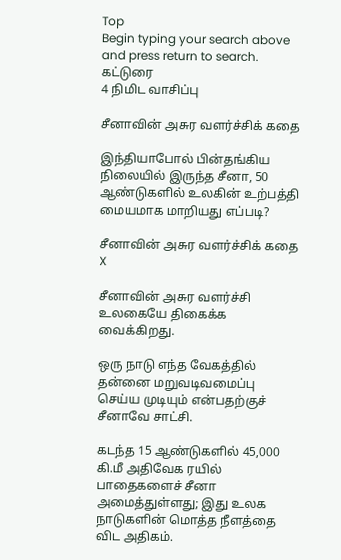Top
Begin typing your search above and press return to search.
கட்டுரை
4 நிமிட வாசிப்பு

சீனாவின் அசுர வளர்ச்சிக் கதை

இந்தியாபோல் பின்தங்கிய நிலையில் இருந்த சீனா, 50 ஆண்டுகளில் உலகின் உற்பத்தி மையமாக மாறியது எப்படி?

சீனாவின் அசுர வளர்ச்சிக் கதை
X

சீனாவின் அசுர வளர்ச்சி உலகையே திகைக்க வைக்கிறது.

ஒரு நாடு எந்த வேகத்தில் தன்னை மறுவடிவமைப்பு செய்ய முடியும் என்பதற்குச் சீனாவே சாட்சி.

கடந்த 15 ஆண்டுகளில் 45,000 கி.மீ அதிவேக ரயில் பாதைகளைச் சீனா அமைத்துள்ளது; இது உலக நாடுகளின் மொத்த நீளத்தை விட அதிகம்.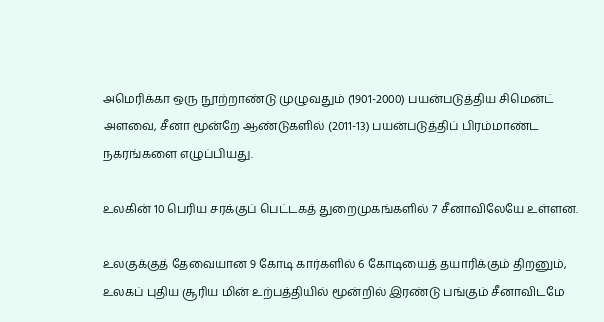அமெரிக்கா ஒரு நூற்றாண்டு முழுவதும் (1901-2000) பயன்படுத்திய சிமென்ட் அளவை, சீனா மூன்றே ஆண்டுகளில் (2011-13) பயன்படுத்திப் பிரம்மாண்ட நகரங்களை எழுப்பியது.

உலகின் 10 பெரிய சரக்குப் பெட்டகத் துறைமுகங்களில் 7 சீனாவிலேயே உள்ளன.

உலகுக்குத் தேவையான 9 கோடி கார்களில் 6 கோடியைத் தயாரிக்கும் திறனும், உலகப் புதிய சூரிய மின் உற்பத்தியில் மூன்றில் இரண்டு பங்கும் சீனாவிடமே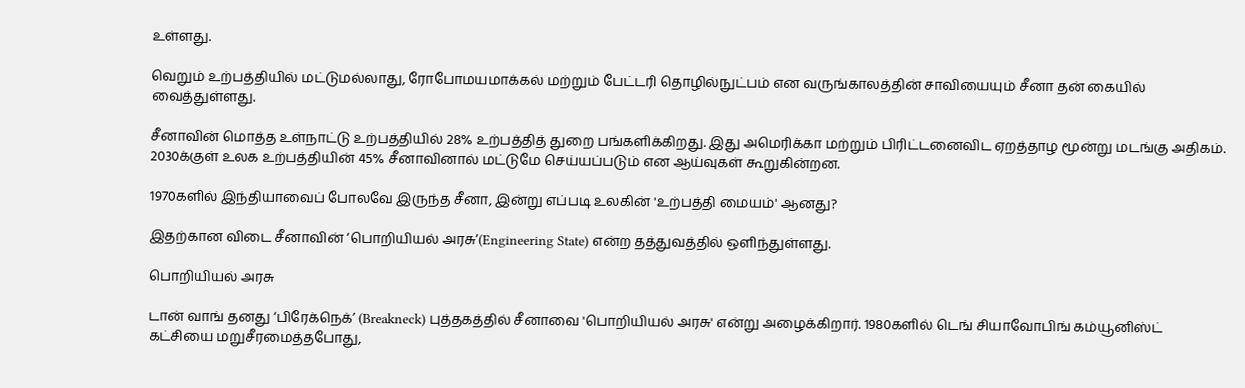உள்ளது.

வெறும் உற்பத்தியில் மட்டுமல்லாது, ரோபோமயமாக்கல் மற்றும் பேட்டரி தொழில்நுட்பம் என வருங்காலத்தின் சாவியையும் சீனா தன் கையில் வைத்துள்ளது.

சீனாவின் மொத்த உள்நாட்டு உற்பத்தியில் 28% உற்பத்தித் துறை பங்களிக்கிறது. இது அமெரிக்கா மற்றும் பிரிட்டனைவிட ஏறத்தாழ மூன்று மடங்கு அதிகம். 2030க்குள் உலக உற்பத்தியின் 45% சீனாவினால் மட்டுமே செய்யப்படும் என ஆய்வுகள் கூறுகின்றன.

1970களில் இந்தியாவைப் போலவே இருந்த சீனா, இன்று எப்படி உலகின் 'உற்பத்தி மையம்' ஆனது?

இதற்கான விடை சீனாவின் ‘பொறியியல் அரசு’(Engineering State) என்ற தத்துவத்தில் ஒளிந்துள்ளது.

பொறியியல் அரசு

டான் வாங் தனது ‘பிரேக்நெக்’ (Breakneck) புத்தகத்தில் சீனாவை 'பொறியியல் அரசு' என்று அழைக்கிறார். 1980களில் டெங் சியாவோபிங் கம்யூனிஸ்ட் கட்சியை மறுசீரமைத்தபோது,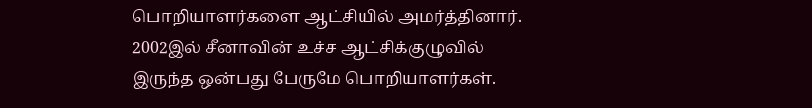பொறியாளர்களை ஆட்சியில் அமர்த்தினார். 2002இல் சீனாவின் உச்ச ஆட்சிக்குழுவில் இருந்த ஒன்பது பேருமே பொறியாளர்கள்.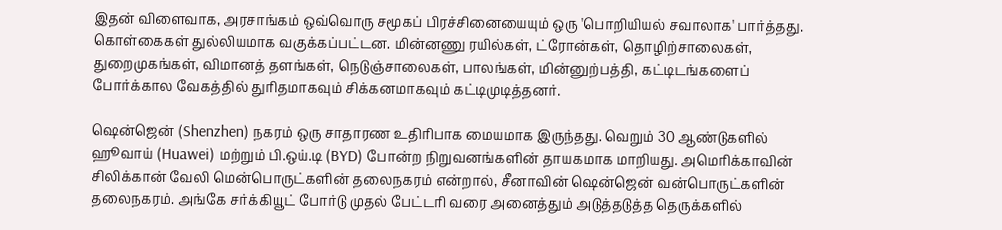இதன் விளைவாக, அரசாங்கம் ஒவ்வொரு சமூகப் பிரச்சினையையும் ஒரு 'பொறியியல் சவாலாக' பார்த்தது. கொள்கைகள் துல்லியமாக வகுக்கப்பட்டன. மின்னணு ரயில்கள், ட்ரோன்கள், தொழிற்சாலைகள், துறைமுகங்கள், விமானத் தளங்கள், நெடுஞ்சாலைகள், பாலங்கள், மின்னுற்பத்தி, கட்டிடங்களைப் போர்க்கால வேகத்தில் துரிதமாகவும் சிக்கனமாகவும் கட்டிமுடித்தனர்.

ஷென்ஜென் (Shenzhen) நகரம் ஒரு சாதாரண உதிரிபாக மையமாக இருந்தது. வெறும் 30 ஆண்டுகளில் ஹூவாய் (Huawei) மற்றும் பி.ஒய்.டி (BYD) போன்ற நிறுவனங்களின் தாயகமாக மாறியது. அமெரிக்காவின் சிலிக்கான் வேலி மென்பொருட்களின் தலைநகரம் என்றால், சீனாவின் ஷென்ஜென் வன்பொருட்களின் தலைநகரம். அங்கே சர்க்கியூட் போர்டு முதல் பேட்டரி வரை அனைத்தும் அடுத்தடுத்த தெருக்களில்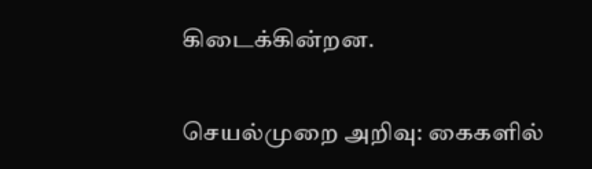கிடைக்கின்றன.

செயல்முறை அறிவு: கைகளில்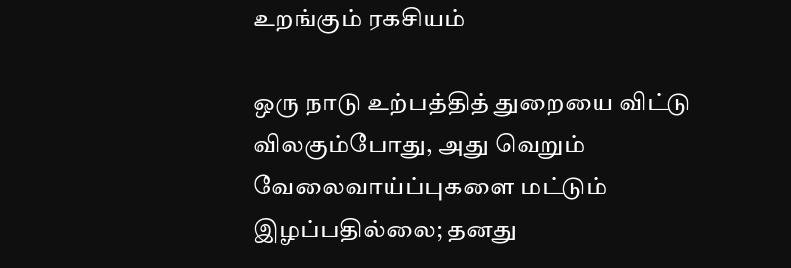உறங்கும் ரகசியம்

ஒரு நாடு உற்பத்தித் துறையை விட்டு விலகும்போது, அது வெறும் வேலைவாய்ப்புகளை மட்டும் இழப்பதில்லை; தனது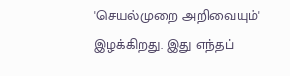'செயல்முறை அறிவையும்' இழக்கிறது. இது எந்தப்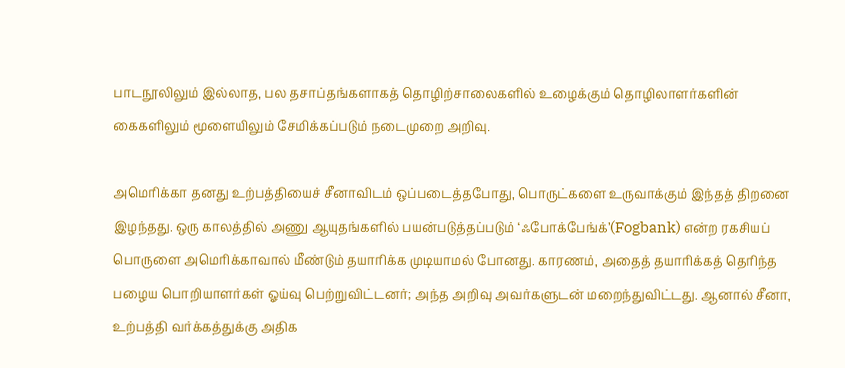பாடநூலிலும் இல்லாத, பல தசாப்தங்களாகத் தொழிற்சாலைகளில் உழைக்கும் தொழிலாளர்களின் கைகளிலும் மூளையிலும் சேமிக்கப்படும் நடைமுறை அறிவு.

அமெரிக்கா தனது உற்பத்தியைச் சீனாவிடம் ஒப்படைத்தபோது, பொருட்களை உருவாக்கும் இந்தத் திறனை இழந்தது. ஒரு காலத்தில் அணு ஆயுதங்களில் பயன்படுத்தப்படும் ‘ஃபோக்பேங்க்’(Fogbank) என்ற ரகசியப் பொருளை அமெரிக்காவால் மீண்டும் தயாரிக்க முடியாமல் போனது. காரணம், அதைத் தயாரிக்கத் தெரிந்த பழைய பொறியாளர்கள் ஓய்வு பெற்றுவிட்டனர்; அந்த அறிவு அவர்களுடன் மறைந்துவிட்டது. ஆனால் சீனா, உற்பத்தி வர்க்கத்துக்கு அதிக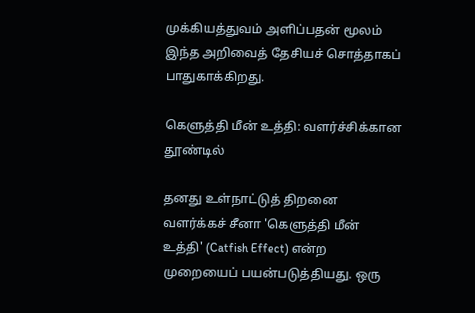முக்கியத்துவம் அளிப்பதன் மூலம் இந்த அறிவைத் தேசியச் சொத்தாகப் பாதுகாக்கிறது.

கெளுத்தி மீன் உத்தி: வளர்ச்சிக்கான தூண்டில்

தனது உள்நாட்டுத் திறனை வளர்க்கச் சீனா 'கெளுத்தி மீன் உத்தி' (Catfish Effect) என்ற முறையைப் பயன்படுத்தியது. ஒரு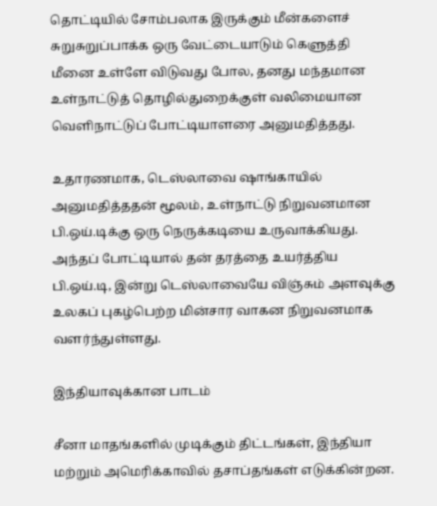தொட்டியில் சோம்பலாக இருக்கும் மீன்களைச் சுறுசுறுப்பாக்க ஒரு வேட்டையாடும் கெளுத்தி மீனை உள்ளே விடுவது போல, தனது மந்தமான உள்நாட்டுத் தொழில்துறைக்குள் வலிமையான வெளிநாட்டுப் போட்டியாளரை அனுமதித்தது.

உதாரணமாக, டெஸ்லாவை ஷாங்காயில் அனுமதித்ததன் மூலம், உள்நாட்டு நிறுவனமான பி.ஒய்.டிக்கு ஒரு நெருக்கடியை உருவாக்கியது. அந்தப் போட்டியால் தன் தரத்தை உயர்த்திய பி.ஒய்.டி, இன்று டெஸ்லாவையே விஞ்சும் அளவுக்கு உலகப் புகழ்பெற்ற மின்சார வாகன நிறுவனமாக வளர்ந்துள்ளது.

இந்தியாவுக்கான பாடம்

சீனா மாதங்களில் முடிக்கும் திட்டங்கள், இந்தியா மற்றும் அமெரிக்காவில் தசாப்தங்கள் எடுக்கின்றன.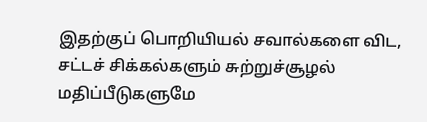இதற்குப் பொறியியல் சவால்களை விட, சட்டச் சிக்கல்களும் சுற்றுச்சூழல் மதிப்பீடுகளுமே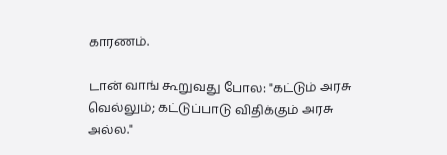காரணம்.

டான் வாங் கூறுவது போல: "கட்டும் அரசு வெல்லும்; கட்டுப்பாடு விதிக்கும் அரசு அல்ல."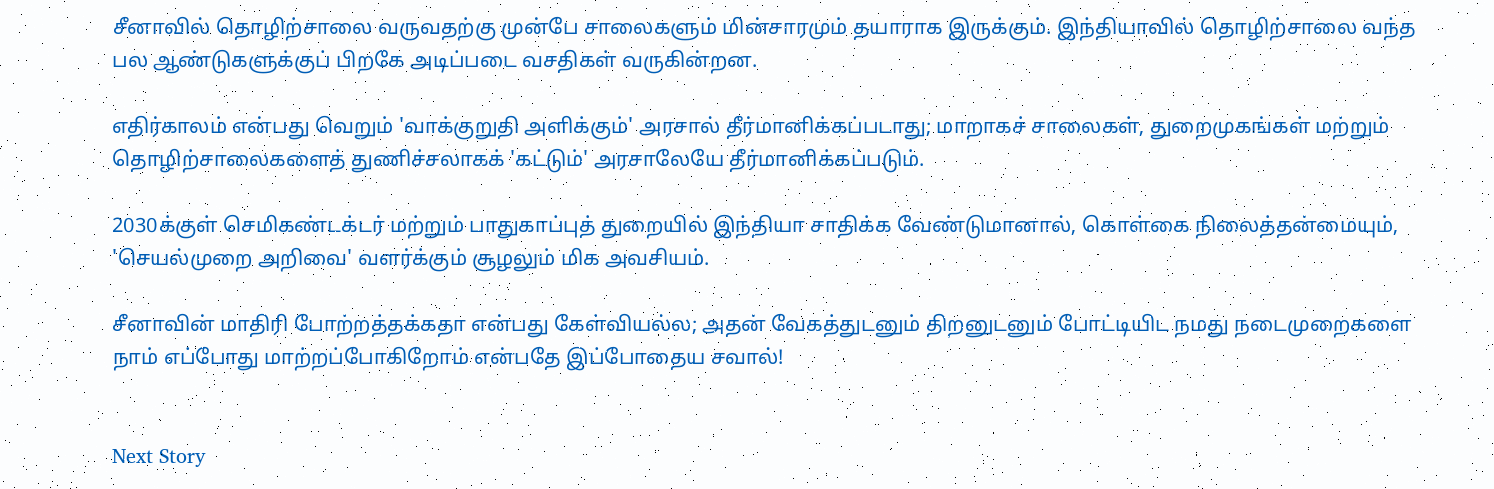சீனாவில் தொழிற்சாலை வருவதற்கு முன்பே சாலைகளும் மின்சாரமும் தயாராக இருக்கும். இந்தியாவில் தொழிற்சாலை வந்த பல ஆண்டுகளுக்குப் பிறகே அடிப்படை வசதிகள் வருகின்றன.

எதிர்காலம் என்பது வெறும் 'வாக்குறுதி அளிக்கும்' அரசால் தீர்மானிக்கப்படாது; மாறாகச் சாலைகள், துறைமுகங்கள் மற்றும் தொழிற்சாலைகளைத் துணிச்சலாகக் 'கட்டும்' அரசாலேயே தீர்மானிக்கப்படும்.

2030க்குள் செமிகண்டக்டர் மற்றும் பாதுகாப்புத் துறையில் இந்தியா சாதிக்க வேண்டுமானால், கொள்கை நிலைத்தன்மையும், 'செயல்முறை அறிவை' வளர்க்கும் சூழலும் மிக அவசியம்.

சீனாவின் மாதிரி போற்றத்தக்கதா என்பது கேள்வியல்ல; அதன் வேகத்துடனும் திறனுடனும் போட்டியிட நமது நடைமுறைகளை நாம் எப்போது மாற்றப்போகிறோம் என்பதே இப்போதைய சவால்!


Next Story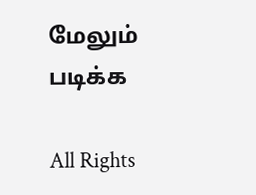மேலும் படிக்க

All Rights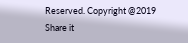Reserved. Copyright @2019
Share it